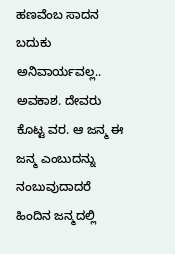ಹಣವೆಂಬ ಸಾದನ
ಬದುಕು ಅನಿವಾರ್ಯವಲ್ಲ.. ಅವಕಾಶ. ದೇವರು ಕೊಟ್ಟ ವರ. ಆ ಜನ್ಮ ಈ ಜನ್ಮ ಎಂಬುದನ್ನು ನಂಬುವುದಾದರೆ ಹಿಂದಿನ ಜನ್ಮದಲ್ಲಿ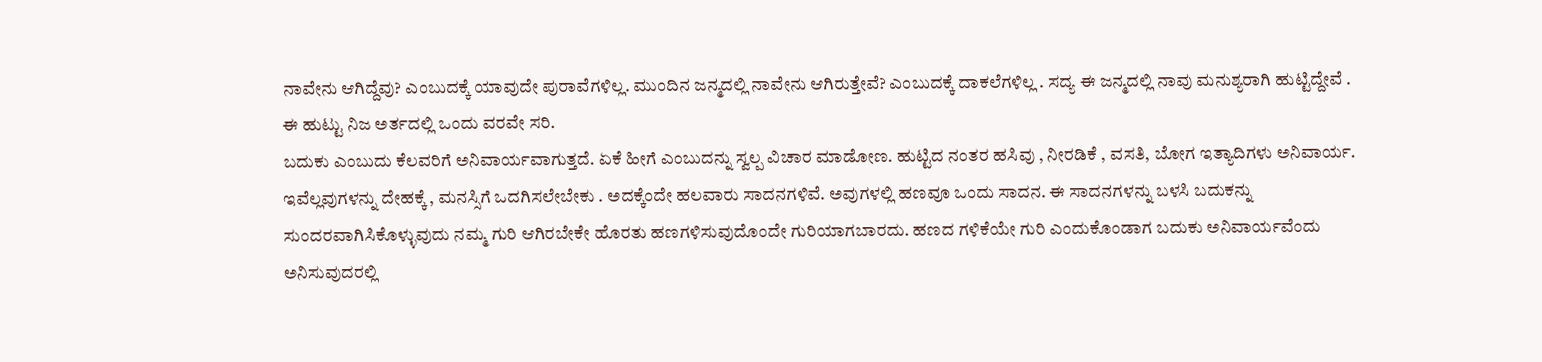ನಾವೇನು ಆಗಿದ್ದೆವು? ಎಂಬುದಕ್ಕೆ ಯಾವುದೇ ಪುರಾವೆಗಳಿಲ್ಲ. ಮುಂದಿನ ಜನ್ಮದಲ್ಲಿ ನಾವೇನು ಆಗಿರುತ್ತೇವೆ? ಎಂಬುದಕ್ಕೆ ದಾಕಲೆಗಳಿಲ್ಲ . ಸದ್ಯ ಈ ಜನ್ಮದಲ್ಲಿ ನಾವು ಮನುಶ್ಯರಾಗಿ ಹುಟ್ಟಿದ್ದೇವೆ . ಈ ಹುಟ್ಟು ನಿಜ ಅರ್ತದಲ್ಲಿ ಒಂದು ವರವೇ ಸರಿ.
ಬದುಕು ಎಂಬುದು ಕೆಲವರಿಗೆ ಅನಿವಾರ್ಯವಾಗುತ್ತದೆ. ಏಕೆ ಹೀಗೆ ಎಂಬುದನ್ನು ಸ್ವಲ್ಪ ವಿಚಾರ ಮಾಡೋಣ. ಹುಟ್ಟಿದ ನಂತರ ಹಸಿವು , ನೀರಡಿಕೆ , ವಸತಿ, ಬೋಗ ಇತ್ಯಾದಿಗಳು ಅನಿವಾರ್ಯ. ಇವೆಲ್ಲವುಗಳನ್ನು ದೇಹಕ್ಕೆ , ಮನಸ್ಸಿಗೆ ಒದಗಿಸಲೇಬೇಕು . ಅದಕ್ಕೆಂದೇ ಹಲವಾರು ಸಾದನಗಳಿವೆ. ಅವುಗಳಲ್ಲಿ ಹಣವೂ ಒಂದು ಸಾದನ. ಈ ಸಾದನಗಳನ್ನು ಬಳಸಿ ಬದುಕನ್ನು ಸುಂದರವಾಗಿಸಿಕೊಳ್ಳುವುದು ನಮ್ಮ ಗುರಿ ಆಗಿರಬೇಕೇ ಹೊರತು ಹಣಗಳಿಸುವುದೊಂದೇ ಗುರಿಯಾಗಬಾರದು. ಹಣದ ಗಳಿಕೆಯೇ ಗುರಿ ಎಂದುಕೊಂಡಾಗ ಬದುಕು ಅನಿವಾರ್ಯವೆಂದು ಅನಿಸುವುದರಲ್ಲಿ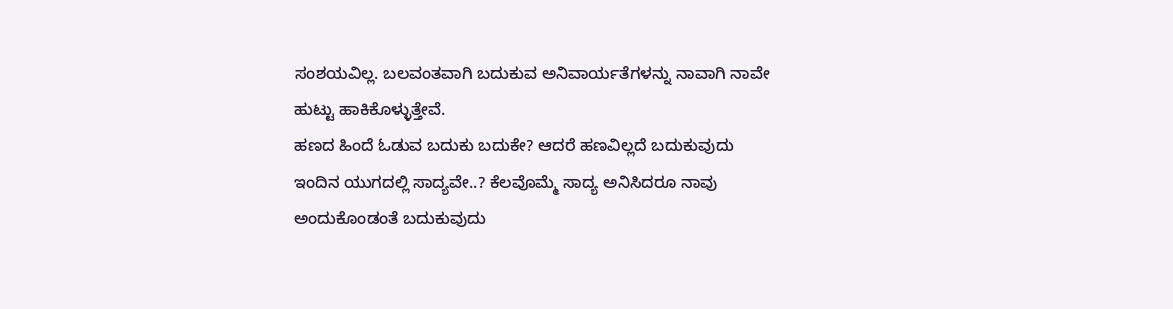ಸಂಶಯವಿಲ್ಲ. ಬಲವಂತವಾಗಿ ಬದುಕುವ ಅನಿವಾರ್ಯತೆಗಳನ್ನು ನಾವಾಗಿ ನಾವೇ ಹುಟ್ಟು ಹಾಕಿಕೊಳ್ಳುತ್ತೇವೆ.
ಹಣದ ಹಿಂದೆ ಓಡುವ ಬದುಕು ಬದುಕೇ? ಆದರೆ ಹಣವಿಲ್ಲದೆ ಬದುಕುವುದು ಇಂದಿನ ಯುಗದಲ್ಲಿ ಸಾದ್ಯವೇ..? ಕೆಲವೊಮ್ಮೆ ಸಾದ್ಯ ಅನಿಸಿದರೂ ನಾವು ಅಂದುಕೊಂಡಂತೆ ಬದುಕುವುದು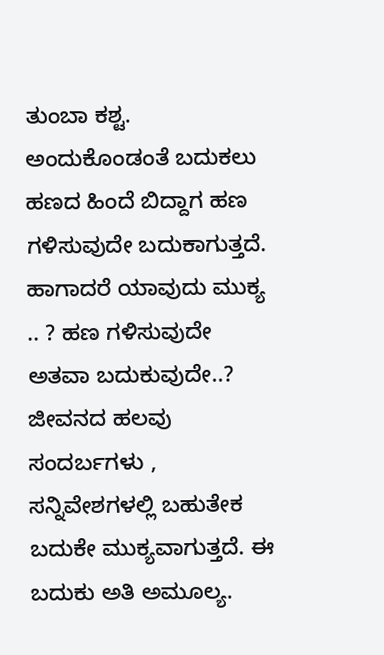ತುಂಬಾ ಕಶ್ಟ. ಅಂದುಕೊಂಡಂತೆ ಬದುಕಲು ಹಣದ ಹಿಂದೆ ಬಿದ್ದಾಗ ಹಣ ಗಳಿಸುವುದೇ ಬದುಕಾಗುತ್ತದೆ. ಹಾಗಾದರೆ ಯಾವುದು ಮುಕ್ಯ .. ? ಹಣ ಗಳಿಸುವುದೇ ಅತವಾ ಬದುಕುವುದೇ..? ಜೀವನದ ಹಲವು ಸಂದರ್ಬಗಳು , ಸನ್ನಿವೇಶಗಳಲ್ಲಿ ಬಹುತೇಕ ಬದುಕೇ ಮುಕ್ಯವಾಗುತ್ತದೆ. ಈ ಬದುಕು ಅತಿ ಅಮೂಲ್ಯ.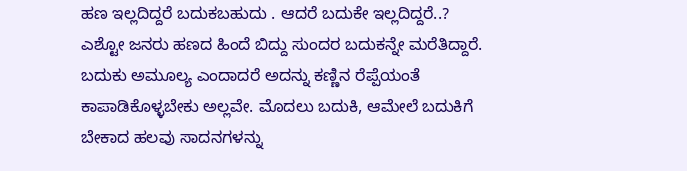ಹಣ ಇಲ್ಲದಿದ್ದರೆ ಬದುಕಬಹುದು . ಆದರೆ ಬದುಕೇ ಇಲ್ಲದಿದ್ದರೆ..? ಎಶ್ಟೋ ಜನರು ಹಣದ ಹಿಂದೆ ಬಿದ್ದು ಸುಂದರ ಬದುಕನ್ನೇ ಮರೆತಿದ್ದಾರೆ. ಬದುಕು ಅಮೂಲ್ಯ ಎಂದಾದರೆ ಅದನ್ನು ಕಣ್ಣಿನ ರೆಪ್ಪೆಯಂತೆ ಕಾಪಾಡಿಕೊಳ್ಳಬೇಕು ಅಲ್ಲವೇ. ಮೊದಲು ಬದುಕಿ, ಆಮೇಲೆ ಬದುಕಿಗೆ ಬೇಕಾದ ಹಲವು ಸಾದನಗಳನ್ನು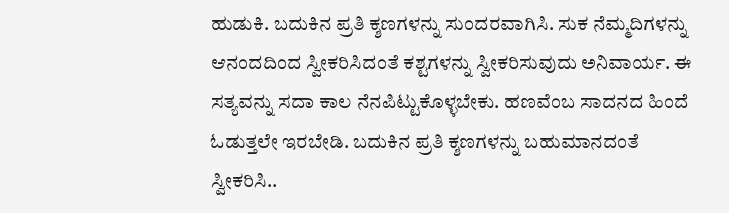ಹುಡುಕಿ. ಬದುಕಿನ ಪ್ರತಿ ಕ್ಶಣಗಳನ್ನು ಸುಂದರವಾಗಿಸಿ. ಸುಕ ನೆಮ್ಮದಿಗಳನ್ನು ಆನಂದದಿಂದ ಸ್ವೀಕರಿಸಿದಂತೆ ಕಶ್ಟಗಳನ್ನು ಸ್ವೀಕರಿಸುವುದು ಅನಿವಾರ್ಯ. ಈ ಸತ್ಯವನ್ನು ಸದಾ ಕಾಲ ನೆನಪಿಟ್ಟುಕೊಳ್ಳಬೇಕು. ಹಣವೆಂಬ ಸಾದನದ ಹಿಂದೆ ಓಡುತ್ತಲೇ ಇರಬೇಡಿ. ಬದುಕಿನ ಪ್ರತಿ ಕ್ಶಣಗಳನ್ನು ಬಹುಮಾನದಂತೆ ಸ್ವೀಕರಿಸಿ..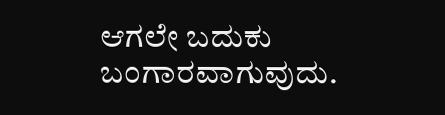ಆಗಲೇ ಬದುಕು ಬಂಗಾರವಾಗುವುದು.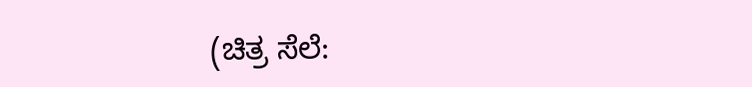(ಚಿತ್ರ ಸೆಲೆ: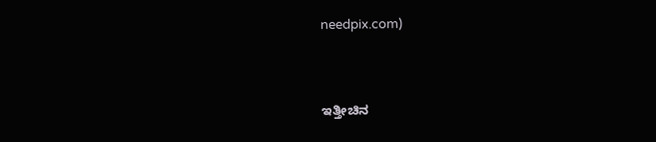needpix.com)


ಇತ್ತೀಚಿನ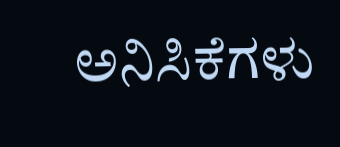ಅನಿಸಿಕೆಗಳು